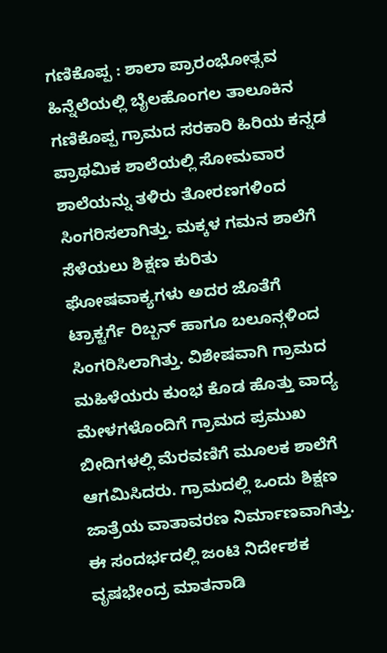ಗಣಿಕೊಪ್ಪ : ಶಾಲಾ ಪ್ರಾರಂಭೋತ್ಸವ ಹಿನ್ನೆಲೆಯಲ್ಲಿ ಬೈಲಹೊಂಗಲ ತಾಲೂಕಿನ ಗಣಿಕೊಪ್ಪ ಗ್ರಾಮದ ಸರಕಾರಿ ಹಿರಿಯ ಕನ್ನಡ ಪ್ರಾಥಮಿಕ ಶಾಲೆಯಲ್ಲಿ ಸೋಮವಾರ ಶಾಲೆಯನ್ನು ತಳಿರು ತೋರಣಗಳಿಂದ ಸಿಂಗರಿಸಲಾಗಿತ್ತು. ಮಕ್ಕಳ ಗಮನ ಶಾಲೆಗೆ ಸೆಳೆಯಲು ಶಿಕ್ಷಣ ಕುರಿತು ಘೋಷವಾಕ್ಯಗಳು ಅದರ ಜೊತೆಗೆ ಟ್ರಾಕ್ಟರ್ಗೆ ರಿಬ್ಬನ್ ಹಾಗೂ ಬಲೂನ್ಗಳಿಂದ ಸಿಂಗರಿಸಿಲಾಗಿತ್ತು. ವಿಶೇಷವಾಗಿ ಗ್ರಾಮದ ಮಹಿಳೆಯರು ಕುಂಭ ಕೊಡ ಹೊತ್ತು ವಾದ್ಯ ಮೇಳಗಳೊಂದಿಗೆ ಗ್ರಾಮದ ಪ್ರಮುಖ ಬೀದಿಗಳಲ್ಲಿ ಮೆರವಣಿಗೆ ಮೂಲಕ ಶಾಲೆಗೆ ಆಗಮಿಸಿದರು. ಗ್ರಾಮದಲ್ಲಿ ಒಂದು ಶಿಕ್ಷಣ ಜಾತ್ರೆಯ ವಾತಾವರಣ ನಿರ್ಮಾಣವಾಗಿತ್ತು. ಈ ಸಂದರ್ಭದಲ್ಲಿ ಜಂಟಿ ನಿರ್ದೇಶಕ ವೃಷಭೇಂದ್ರ ಮಾತನಾಡಿ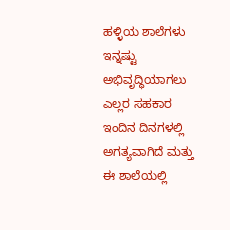ಹಳ್ಳಿಯ ಶಾಲೆಗಳು ಇನ್ನಷ್ಟು ಅಭಿವೃದ್ಧಿಯಾಗಲು ಎಲ್ಲರ ಸಹಕಾರ ಇಂದಿನ ದಿನಗಳಲ್ಲಿ ಅಗತ್ಯವಾಗಿದೆ ಮತ್ತು ಈ ಶಾಲೆಯಲ್ಲಿ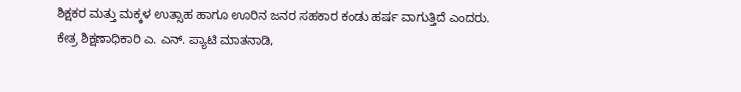ಶಿಕ್ಷಕರ ಮತ್ತು ಮಕ್ಕಳ ಉತ್ಸಾಹ ಹಾಗೂ ಊರಿನ ಜನರ ಸಹಕಾರ ಕಂಡು ಹರ್ಷ ವಾಗುತ್ತಿದೆ ಎಂದರು.
ಕೇತ್ರ ಶಿಕ್ಷಣಾಧಿಕಾರಿ ಎ. ಎನ್. ಪ್ಯಾಟಿ ಮಾತನಾಡಿ,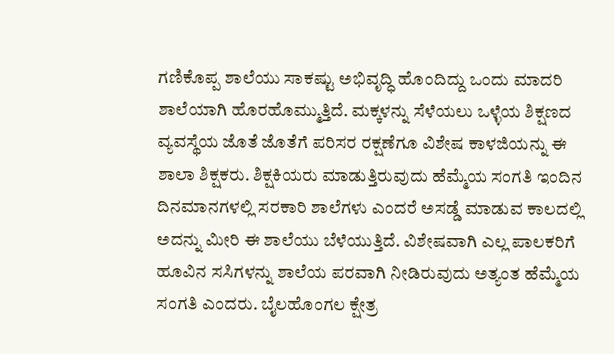ಗಣಿಕೊಪ್ಪ ಶಾಲೆಯು ಸಾಕಷ್ಟು ಅಭಿವೃದ್ಧಿ ಹೊಂದಿದ್ದು ಒಂದು ಮಾದರಿ ಶಾಲೆಯಾಗಿ ಹೊರಹೊಮ್ಮುತ್ತಿದೆ. ಮಕ್ಕಳನ್ನು ಸೆಳೆಯಲು ಒಳ್ಳೆಯ ಶಿಕ್ಷಣದ ವ್ಯವಸ್ಥೆಯ ಜೊತೆ ಜೊತೆಗೆ ಪರಿಸರ ರಕ್ಷಣೆಗೂ ವಿಶೇಷ ಕಾಳಜಿಯನ್ನು ಈ ಶಾಲಾ ಶಿಕ್ಷಕರು. ಶಿಕ್ಷಕಿಯರು ಮಾಡುತ್ತಿರುವುದು ಹೆಮ್ಮೆಯ ಸಂಗತಿ ಇಂದಿನ ದಿನಮಾನಗಳಲ್ಲಿ ಸರಕಾರಿ ಶಾಲೆಗಳು ಎಂದರೆ ಅಸಡ್ಡೆ ಮಾಡುವ ಕಾಲದಲ್ಲಿ ಅದನ್ನು ಮೀರಿ ಈ ಶಾಲೆಯು ಬೆಳೆಯುತ್ತಿದೆ. ವಿಶೇಷವಾಗಿ ಎಲ್ಲ ಪಾಲಕರಿಗೆ ಹೂವಿನ ಸಸಿಗಳನ್ನು ಶಾಲೆಯ ಪರವಾಗಿ ನೀಡಿರುವುದು ಅತ್ಯಂತ ಹೆಮ್ಮೆಯ ಸಂಗತಿ ಎಂದರು. ಬೈಲಹೊಂಗಲ ಕ್ಷೇತ್ರ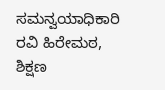ಸಮನ್ವಯಾಧಿಕಾರಿ ರವಿ ಹಿರೇಮಠ, ಶಿಕ್ಷಣ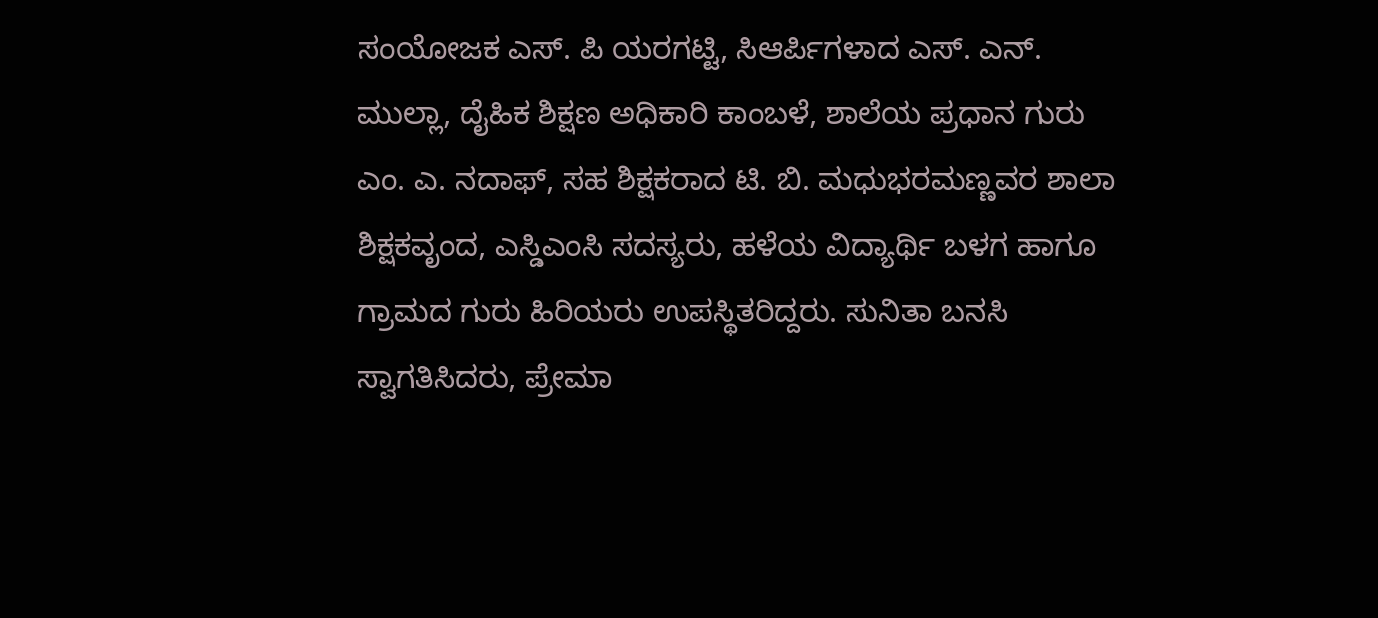ಸಂಯೋಜಕ ಎಸ್. ಪಿ ಯರಗಟ್ಟಿ, ಸಿಆರ್ಪಿಗಳಾದ ಎಸ್. ಎನ್. ಮುಲ್ಲಾ, ದೈಹಿಕ ಶಿಕ್ಷಣ ಅಧಿಕಾರಿ ಕಾಂಬಳೆ, ಶಾಲೆಯ ಪ್ರಧಾನ ಗುರು ಎಂ. ಎ. ನದಾಫ್, ಸಹ ಶಿಕ್ಷಕರಾದ ಟಿ. ಬಿ. ಮಧುಭರಮಣ್ಣವರ ಶಾಲಾ ಶಿಕ್ಷಕವೃಂದ, ಎಸ್ಡಿಎಂಸಿ ಸದಸ್ಯರು, ಹಳೆಯ ವಿದ್ಯಾರ್ಥಿ ಬಳಗ ಹಾಗೂ ಗ್ರಾಮದ ಗುರು ಹಿರಿಯರು ಉಪಸ್ಥಿತರಿದ್ದರು. ಸುನಿತಾ ಬನಸಿ ಸ್ವಾಗತಿಸಿದರು, ಪ್ರೇಮಾ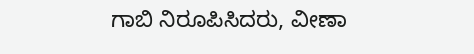ಗಾಬಿ ನಿರೂಪಿಸಿದರು, ವೀಣಾ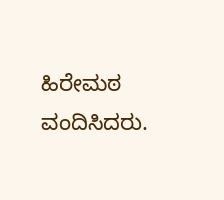ಹಿರೇಮಠ ವಂದಿಸಿದರು.